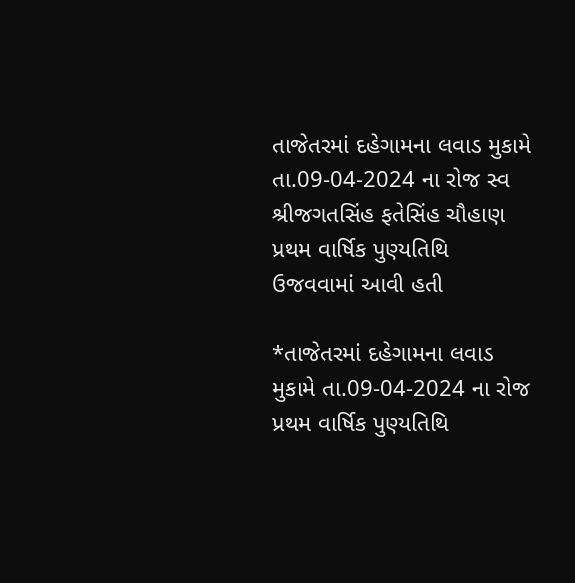તાજેતરમાં દહેગામના લવાડ મુકામે તા.09-04-2024 ના રોજ સ્વ શ્રીજગતસિંહ ફતેસિંહ ચૌહાણ પ્રથમ વાર્ષિક પુણ્યતિથિ ઉજવવામાં આવી હતી

*તાજેતરમાં દહેગામના લવાડ મુકામે તા.09-04-2024 ના રોજ પ્રથમ વાર્ષિક પુણ્યતિથિ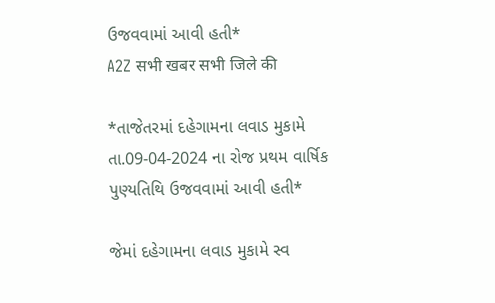ઉજવવામાં આવી હતી*
A2Z सभी खबर सभी जिले की

*તાજેતરમાં દહેગામના લવાડ મુકામે તા.09-04-2024 ના રોજ પ્રથમ વાર્ષિક પુણ્યતિથિ ઉજવવામાં આવી હતી*

જેમાં દહેગામના લવાડ મુકામે સ્વ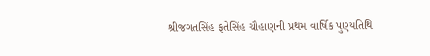શ્રીજગતસિંહ ફતેસિંહ ચૌહાણની પ્રથમ વાર્ષિક પુણ્યતિથિ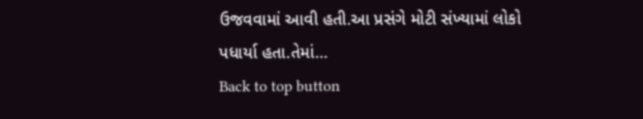ઉજવવામાં આવી હતી.આ પ્રસંગે મોટી સંખ્યામાં લોકો પધાર્યા હતા.તેમાં…
Back to top button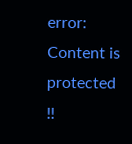error: Content is protected !!